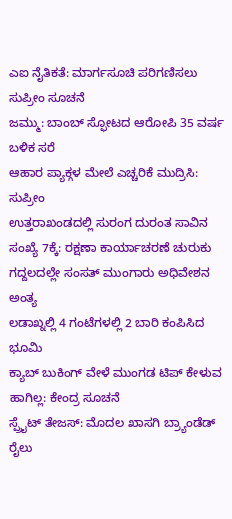ಎಐ ನೈತಿಕತೆ: ಮಾರ್ಗಸೂಚಿ ಪರಿಗಣಿಸಲು ಸುಪ್ರೀಂ ಸೂಚನೆ
ಜಮ್ಮು: ಬಾಂಬ್ ಸ್ಫೋಟದ ಆರೋಪಿ 35 ವರ್ಷ ಬಳಿಕ ಸರೆ
ಆಹಾರ ಪ್ಯಾಕ್ಗಳ ಮೇಲೆ ಎಚ್ಚರಿಕೆ ಮುದ್ರಿಸಿ: ಸುಪ್ರೀಂ
ಉತ್ತರಾಖಂಡದಲ್ಲಿ ಸುರಂಗ ದುರಂತ ಸಾವಿನ ಸಂಖ್ಯೆ 7ಕ್ಕೆ: ರಕ್ಷಣಾ ಕಾರ್ಯಾಚರಣೆ ಚುರುಕು
ಗದ್ದಲದಲ್ಲೇ ಸಂಸತ್ ಮುಂಗಾರು ಅಧಿವೇಶನ ಅಂತ್ಯ
ಲಡಾಖ್ನಲ್ಲಿ 4 ಗಂಟೆಗಳಲ್ಲಿ 2 ಬಾರಿ ಕಂಪಿಸಿದ ಭೂಮಿ
ಕ್ಯಾಬ್ ಬುಕಿಂಗ್ ವೇಳೆ ಮುಂಗಡ ಟಿಪ್ ಕೇಳುವ ಹಾಗಿಲ್ಲ: ಕೇಂದ್ರ ಸೂಚನೆ
ಸ್ಪ್ರೈಟ್ ತೇಜಸ್: ಮೊದಲ ಖಾಸಗಿ ಬ್ರ್ಯಾಂಡೆಡ್ ರೈಲು